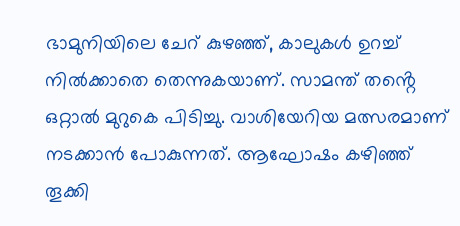ഭാമുനിയിലെ ചേറ് കുഴഞ്ഞ്, കാലുകൾ ഉറച്ച് നിൽക്കാതെ തെന്നുകയാണ്. സാമന്ത് തൻ്റെ ഒറ്റാൽ മുറുകെ പിടിച്ചു. വാശിയേറിയ മത്സരമാണ് നടക്കാൻ പോകുന്നത്. ആഘോഷം കഴിഞ്ഞ് തൂക്കി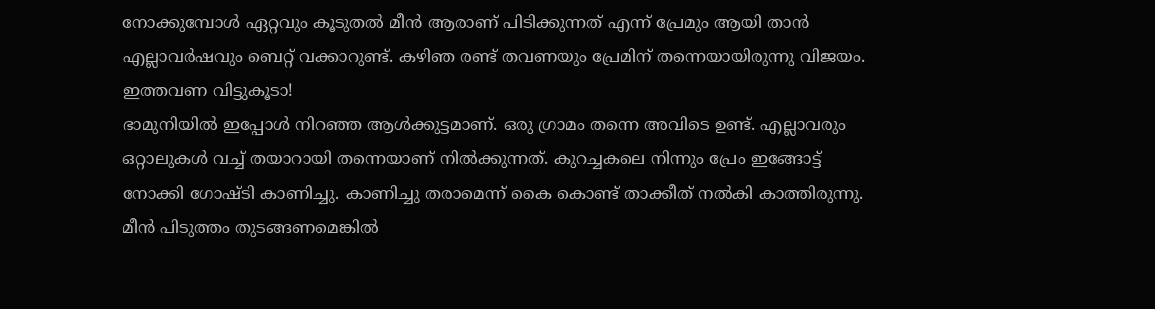നോക്കുമ്പോൾ ഏറ്റവും കൂടുതൽ മീൻ ആരാണ് പിടിക്കുന്നത് എന്ന് പ്രേമും ആയി താൻ എല്ലാവർഷവും ബെറ്റ് വക്കാറുണ്ട്. കഴിഞ രണ്ട് തവണയും പ്രേമിന് തന്നെയായിരുന്നു വിജയം. ഇത്തവണ വിട്ടുകൂടാ!
ഭാമുനിയിൽ ഇപ്പോൾ നിറഞ്ഞ ആൾക്കുട്ടമാണ്. ഒരു ഗ്രാമം തന്നെ അവിടെ ഉണ്ട്. എല്ലാവരും ഒറ്റാലുകൾ വച്ച് തയാറായി തന്നെയാണ് നിൽക്കുന്നത്. കുറച്ചകലെ നിന്നും പ്രേം ഇങ്ങോട്ട് നോക്കി ഗോഷ്ടി കാണിച്ചു. കാണിച്ചു തരാമെന്ന് കൈ കൊണ്ട് താക്കീത് നൽകി കാത്തിരുന്നു.
മീൻ പിടുത്തം തുടങ്ങണമെങ്കിൽ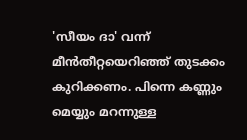'സീയം ദാ' വന്ന് മീൻതീറ്റയെറിഞ്ഞ് തുടക്കം കുറിക്കണം. പിന്നെ കണ്ണും മെയ്യും മറന്നുള്ള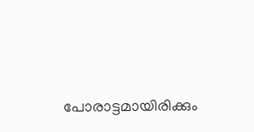പോരാട്ടമായിരിക്കും